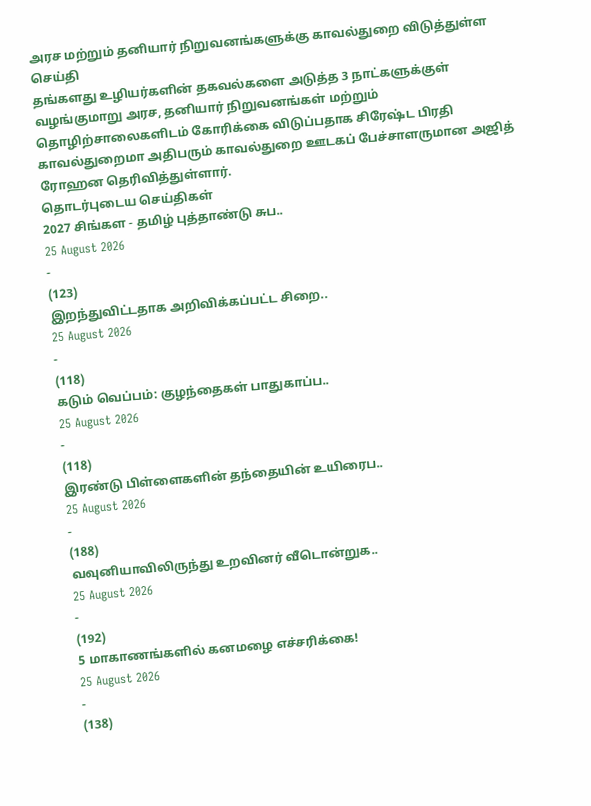அரச மற்றும் தனியார் நிறுவனங்களுக்கு காவல்துறை விடுத்துள்ள செய்தி
தங்களது உழியர்களின் தகவல்களை அடுத்த 3 நாட்களுக்குள் வழங்குமாறு அரச, தனியார் நிறுவனங்கள் மற்றும் தொழிற்சாலைகளிடம் கோரிக்கை விடுப்பதாக சிரேஷ்ட பிரதி காவல்துறைமா அதிபரும் காவல்துறை ஊடகப் பேச்சாளருமான அஜித் ரோஹன தெரிவித்துள்ளார்.
தொடர்புடைய செய்திகள்
2027 சிங்கள - தமிழ் புத்தாண்டு சுப..
25 August 2026
-
(123)
இறந்துவிட்டதாக அறிவிக்கப்பட்ட சிறை..
25 August 2026
-
(118)
கடும் வெப்பம்: குழந்தைகள் பாதுகாப்ப..
25 August 2026
-
(118)
இரண்டு பிள்ளைகளின் தந்தையின் உயிரைப..
25 August 2026
-
(188)
வவுனியாவிலிருந்து உறவினர் வீடொன்றுக..
25 August 2026
-
(192)
5 மாகாணங்களில் கனமழை எச்சரிக்கை!
25 August 2026
-
(138)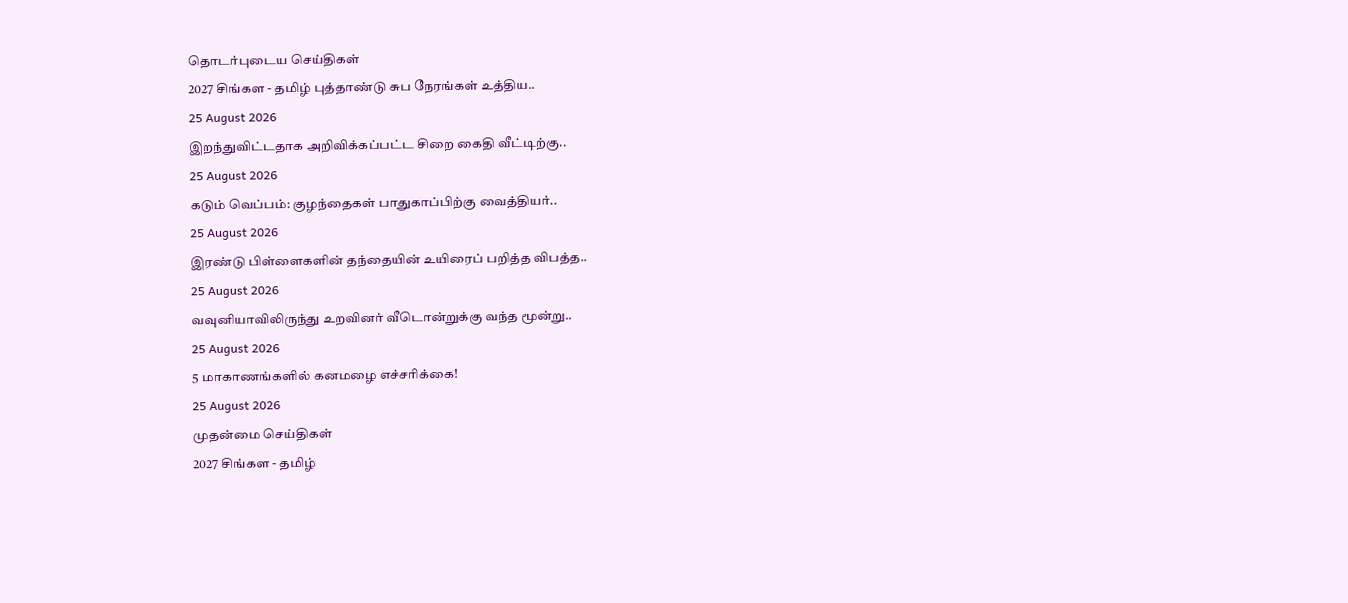தொடர்புடைய செய்திகள்
2027 சிங்கள - தமிழ் புத்தாண்டு சுப நேரங்கள் உத்திய..
25 August 2026
இறந்துவிட்டதாக அறிவிக்கப்பட்ட சிறை கைதி வீட்டிற்கு..
25 August 2026
கடும் வெப்பம்: குழந்தைகள் பாதுகாப்பிற்கு வைத்தியர்..
25 August 2026
இரண்டு பிள்ளைகளின் தந்தையின் உயிரைப் பறித்த விபத்த..
25 August 2026
வவுனியாவிலிருந்து உறவினர் வீடொன்றுக்கு வந்த மூன்று..
25 August 2026
5 மாகாணங்களில் கனமழை எச்சரிக்கை!
25 August 2026
முதன்மை செய்திகள்
2027 சிங்கள - தமிழ்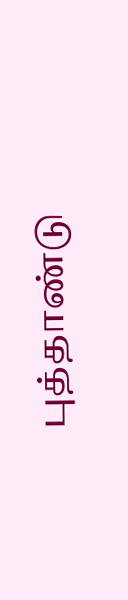புத்தாண்டு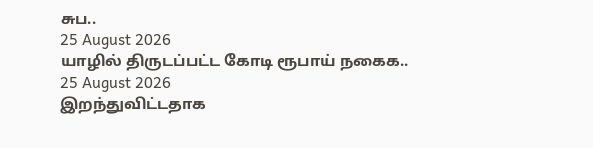சுப..
25 August 2026
யாழில் திருடப்பட்ட கோடி ரூபாய் நகைக..
25 August 2026
இறந்துவிட்டதாக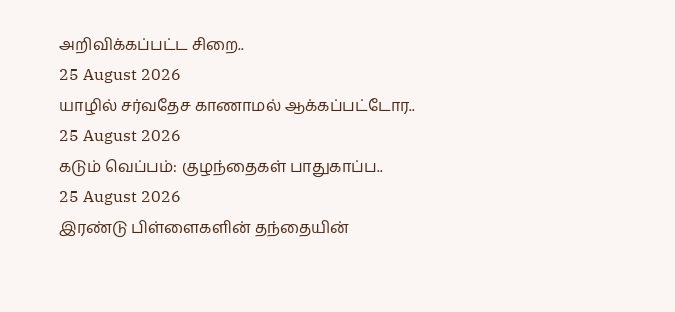அறிவிக்கப்பட்ட சிறை..
25 August 2026
யாழில் சர்வதேச காணாமல் ஆக்கப்பட்டோர..
25 August 2026
கடும் வெப்பம்: குழந்தைகள் பாதுகாப்ப..
25 August 2026
இரண்டு பிள்ளைகளின் தந்தையின்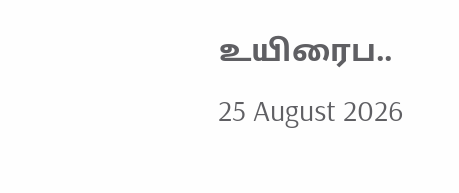உயிரைப..
25 August 2026